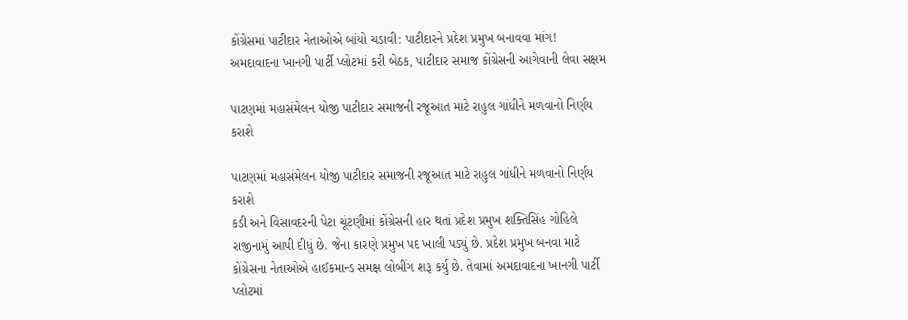કોંગ્રેસમાં પાટીદાર નેતાઓએ બાંયો ચડાવી: પાટીદારને પ્રદેશ પ્રમુખ બનાવવા માંગ!
અમદાવાદના ખાનગી પાર્ટી પ્લોટમાં કરી બેઠક, પાટીદાર સમાજ કોંગ્રેસની આગેવાની લેવા સક્ષમ

પાટણમાં મહાસંમેલન યોજી પાટીદાર સમાજની રજૂઆત માટે રાહુલ ગાંધીને મળવાનો નિર્ણય કરાશે

પાટણમાં મહાસંમેલન યોજી પાટીદાર સમાજની રજૂઆત માટે રાહુલ ગાંધીને મળવાનો નિર્ણય કરાશે
કડી અને વિસાવદરની પેટા ચૂંટણીમાં કોંગ્રેસની હાર થતાં પ્રદેશ પ્રમુખ શક્તિસિંહ ગોહિલે રાજીનામું આપી દીધું છે. જેના કારણે પ્રમુખ પદ ખાલી પડ્યું છે. પ્રદેશ પ્રમુખ બનવા માટે કોંગ્રેસના નેતાઓએ હાઈકમાન્ડ સમક્ષ લોબીંગ શરૂ કર્યુ છે. તેવામાં અમદાવાદના ખાનગી પાર્ટી પ્લોટમાં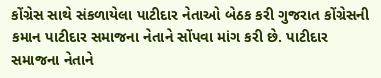કોંગ્રેસ સાથે સંકળાયેલા પાટીદાર નેતાઓ બેઠક કરી ગુજરાત કોંગ્રેસની કમાન પાટીદાર સમાજના નેતાને સોંપવા માંગ કરી છે. પાટીદાર સમાજના નેતાને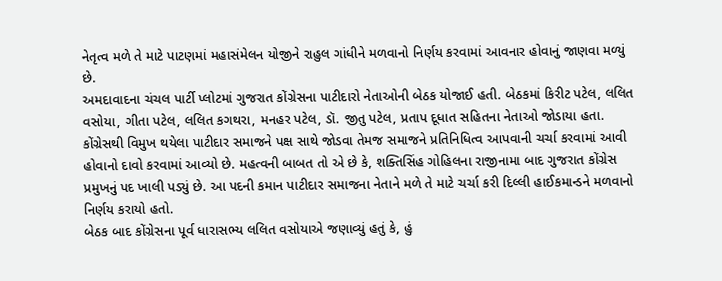નેતૃત્વ મળે તે માટે પાટણમાં મહાસંમેલન યોજીને રાહુલ ગાંધીને મળવાનો નિર્ણય કરવામાં આવનાર હોવાનું જાણવા મળ્યું છે.
અમદાવાદના ચંચલ પાર્ટી પ્લોટમાં ગુજરાત કોંગ્રેસના પાટીદારો નેતાઓની બેઠક યોજાઈ હતી. બેઠકમાં કિરીટ પટેલ, લલિત વસોયા, ગીતા પટેલ, લલિત કગથરા, મનહર પટેલ, ડૉ. જીતુ પટેલ, પ્રતાપ દૂધાત સહિતના નેતાઓ જોડાયા હતા. કોંગ્રેસથી વિમુખ થયેલા પાટીદાર સમાજને પક્ષ સાથે જોડવા તેમજ સમાજને પ્રતિનિધિત્વ આપવાની ચર્ચા કરવામાં આવી હોવાનો દાવો કરવામાં આવ્યો છે. મહત્વની બાબત તો એ છે કે, શક્તિસિંહ ગોહિલના રાજીનામા બાદ ગુજરાત કોંગ્રેસ પ્રમુખનું પદ ખાલી પડ્યું છે. આ પદની કમાન પાટીદાર સમાજના નેતાને મળે તે માટે ચર્ચા કરી દિલ્લી હાઈકમાન્ડને મળવાનો નિર્ણય કરાયો હતો.
બેઠક બાદ કોંગ્રેસના પૂર્વ ધારાસભ્ય લલિત વસોયાએ જણાવ્યું હતું કે, હું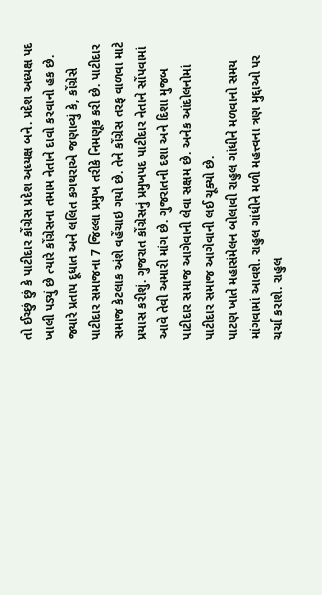તો ઈચ્છું છું કે પાટીદાર કોંગ્રેસ પ્રદેશ અધ્યક્ષ બને. પ્રદેશ અધ્યક્ષ પદ ખાલી પડ્યું છે ત્યારે કોંગ્રેસના તમામ નેતાને દાવો કરવાનો હક છે. જ્યારે પ્રતાપ દૂધાત અને લલિત કગથરાએ જણાવ્યું કે, કોંગ્રેસે પાટીદાર સમાજના 7 જિલ્લા પ્રમુખ તરીકે નિમણૂક કરી છે. પાટીદાર સમાજ કેટલાક અંશે વહેંચાઇ ગયો છે. તેને કોંગ્રેસ તરફ વાળવા માટે પ્રયાસ કરીશું. ગુજરાત કોંગ્રેસનું પ્રમુખપદ પાટીદાર નેતાને સોંપવામાં આવે તેવી અમારી માંગ છે. ગુજરાતની દશા અને દિશા મુજબ પાટીદાર સમાજ આગેવાની લેવા સક્ષમ છે. અનેક આંદોલનોમાં પાટીદાર સમાજ આગેવાની લઈ ચૂક્યો છે.
પાટણ ખાતે મહાસંમેલન બોલાવી રાહુલ ગાંધીને મળવાનો સમય માંગવામાં આવશે. રાહુલ ગાંધીને મળી મહત્ત્વના ત્રણ મુદ્દાઓ પર ચર્ચા કરાશે. રાહુલ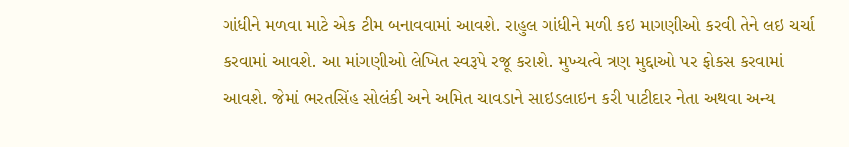ગાંધીને મળવા માટે એક ટીમ બનાવવામાં આવશે. રાહુલ ગાંધીને મળી કઇ માગણીઓ કરવી તેને લઇ ચર્ચા કરવામાં આવશે. આ માંગણીઓ લેખિત સ્વરૂપે રજૂ કરાશે. મુખ્યત્વે ત્રણ મુદ્દાઓ પર ફોકસ કરવામાં આવશે. જેમાં ભરતસિંહ સોલંકી અને અમિત ચાવડાને સાઇડલાઇન કરી પાટીદાર નેતા અથવા અન્ય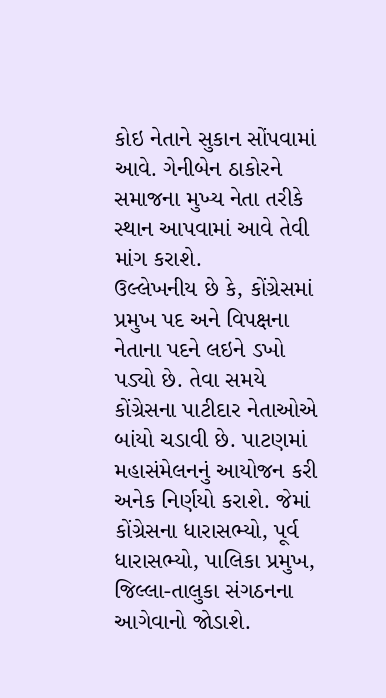કોઇ નેતાને સુકાન સોંપવામાં આવે. ગેનીબેન ઠાકોરને સમાજના મુખ્ય નેતા તરીકે સ્થાન આપવામાં આવે તેવી માંગ કરાશે.
ઉલ્લેખનીય છે કે, કોંગ્રેસમાં પ્રમુખ પદ અને વિપક્ષના નેતાના પદને લઇને ડખો પડ્યો છે. તેવા સમયે કોંગ્રેસના પાટીદાર નેતાઓએ બાંયો ચડાવી છે. પાટણમાં મહાસંમેલનનું આયોજન કરી અનેક નિર્ણયો કરાશે. જેમાં કોંગ્રેસના ધારાસભ્યો, પૂર્વ ધારાસભ્યો, પાલિકા પ્રમુખ, જિલ્લા-તાલુકા સંગઠનના આગેવાનો જોડાશે.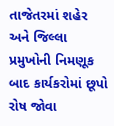તાજેતરમાં શહેર અને જિલ્લા પ્રમુખોની નિમણૂક બાદ કાર્યકરોમાં છૂપો રોષ જોવા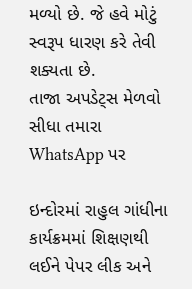મળ્યો છે. જે હવે મોટું સ્વરૂપ ધારણ કરે તેવી શક્યતા છે.
તાજા અપડેટ્સ મેળવો સીધા તમારા WhatsApp પર

ઇન્દોરમાં રાહુલ ગાંધીના કાર્યક્રમમાં શિક્ષણથી લઈને પેપર લીક અને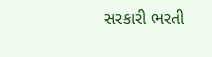સરકારી ભરતી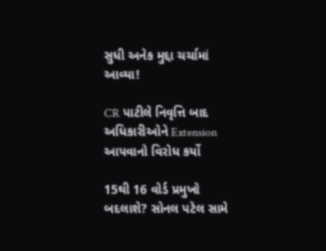સુધી અનેક મુદ્દા ચર્ચામાં આવ્યા!

CR પાટીલે નિવૃત્તિ બાદ અધિકારીઓને Extension આપવાનો વિરોધ કર્યો

15થી 16 વોર્ડ પ્રમુખો બદલાશે? સોનલ પટેલ સામે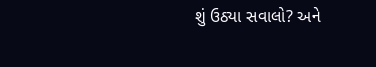શું ઉઠ્યા સવાલો? અને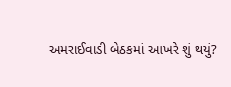અમરાઈવાડી બેઠકમાં આખરે શું થયું?